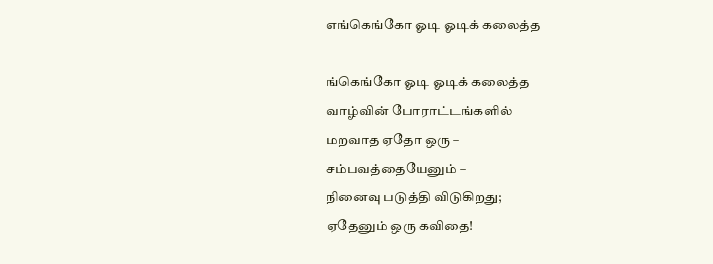எங்கெங்கோ ஓடி ஓடிக் கலைத்த

ங்கெங்கோ ஓடி ஓடிக் கலைத்த
வாழ்வின் போராட்டங்களில்
மறவாத ஏதோ ஒரு –
சம்பவத்தையேனும் –
நினைவு படுத்தி விடுகிறது;
ஏதேனும் ஒரு கவிதை!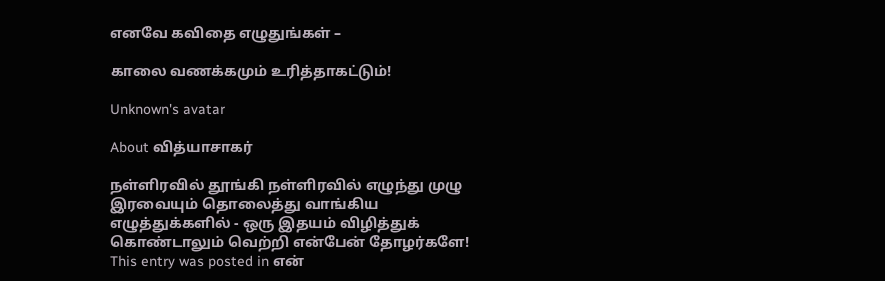எனவே கவிதை எழுதுங்கள் –

காலை வணக்கமும் உரித்தாகட்டும்!

Unknown's avatar

About வித்யாசாகர்

நள்ளிரவில் தூங்கி நள்ளிரவில் எழுந்து முழு இரவையும் தொலைத்து வாங்கிய எழுத்துக்களில் - ஒரு இதயம் விழித்துக் கொண்டாலும் வெற்றி என்பேன் தோழர்களே!
This entry was posted in என்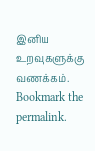இனிய உறவுகளுக்கு வணக்கம். Bookmark the permalink.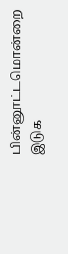பின்னூட்டமொன்றை இடுக